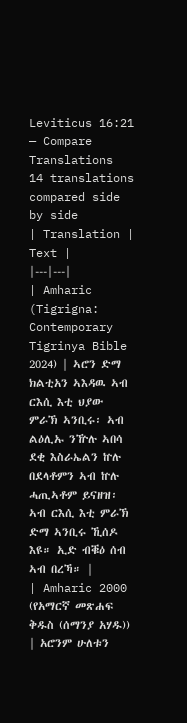Leviticus 16:21 — Compare Translations
14 translations compared side by side
| Translation | Text |
|---|---|
| Amharic (Tigrigna: Contemporary Tigrinya Bible 2024) | ኣሮን ድማ ክልቲአን ኣእዳዉ ኣብ ርእሲ እቲ ህያው ምራኽ ኣንቢሩ፡ ኣብ ልዕሊኡ ንዅሉ ኣበሳ ደቂ እስራኤልን ኵሉ በደላቶምን ኣብ ኵሉ ሓጢኣቶም ይናዘዝ፡ ኣብ ርእሲ እቲ ምራኽ ድማ ኣንቢሩ ኺሰዶ እዩ። ኢድ ብቑዕ ሰብ ኣብ በረኻ። |
| Amharic 2000 (የአማርኛ መጽሐፍ ቅዱስ (ሰማንያ አሃዱ)) | አሮንም ሁለቱን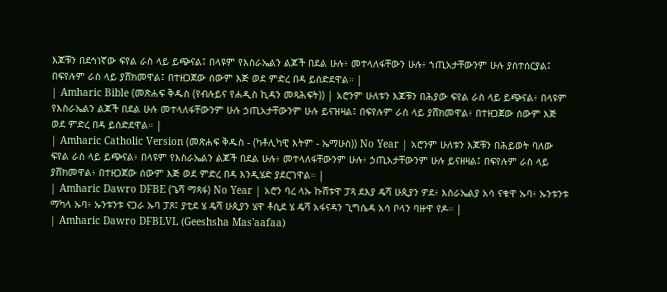እጆቹን በደኅነኛው ፍየል ራስ ላይ ይጭናል፤ በላዩም የእስራኤልን ልጆች በደል ሁሉ፥ መተላለፋቸውን ሁሉ፥ ኀጢአታቸውንም ሁሉ ያስተሰርያል፤ በፍየሉም ራስ ላይ ያሸክመዋል፤ በተዘጋጀው ሰውም እጅ ወደ ምድረ በዳ ይሰድደዋል። |
| Amharic Bible (መጽሐፍ ቅዱስ (የብሉይና የሐዲስ ኪዳን መጻሕፍት)) | አሮንም ሁለቱን እጆቹን በሕያው ፍየል ራስ ላይ ይጭናል፥ በላዩም የእስራኤልን ልጆች በደል ሁሉ መተላለፋቸውንም ሁሉ ኃጢአታቸውንም ሁሉ ይናዝዛል፤ በፍየሉም ራስ ላይ ያሸክመዋል፥ በተዘጋጀው ሰውም እጅ ወደ ምድረ በዳ ይሰድደዋል። |
| Amharic Catholic Version (መጽሐፍ ቅዱስ - (ካቶሊካዊ እትም - ኤማሁስ)) No Year | አሮንም ሁለቱን እጆቹን በሕይወት ባለው ፍየል ራስ ላይ ይጭናል፥ በላዩም የእስራኤልን ልጆች በደል ሁሉ፥ መተላለፋቸውንም ሁሉ፥ ኃጢአታቸውንም ሁሉ ይናዘዛል፤ በፍየሉም ራስ ላይ ያሸክመዋል፥ በተዘጋጀው ሰውም እጅ ወደ ምድረ በዳ እንዲሄድ ያደርገዋል። |
| Amharic Dawro DFBE (ጌሻ ማጻፋ) No Year | አሮን ባረ ላኡ ኩሸቱዋ ፓጻ ደእያ ዴሻ ሁጲያን ዎደ፥ እስራኤልያ አሳ ናቁዋ ኡባ፥ ኡንቱንቱ ማካላ ኡባ፥ ኡንቱንቱ ናጋራ ኡባ ፓጾ፤ ያቲደ ሄ ዴሻ ሁጲያን ሄዋ ቶሲደ ሄ ዴሻ አፋናዳን ጊግሴዳ አሳ ቦላን ባዙዋ የዶ። |
| Amharic Dawro DFBLVL (Geeshsha Mas'aafaa)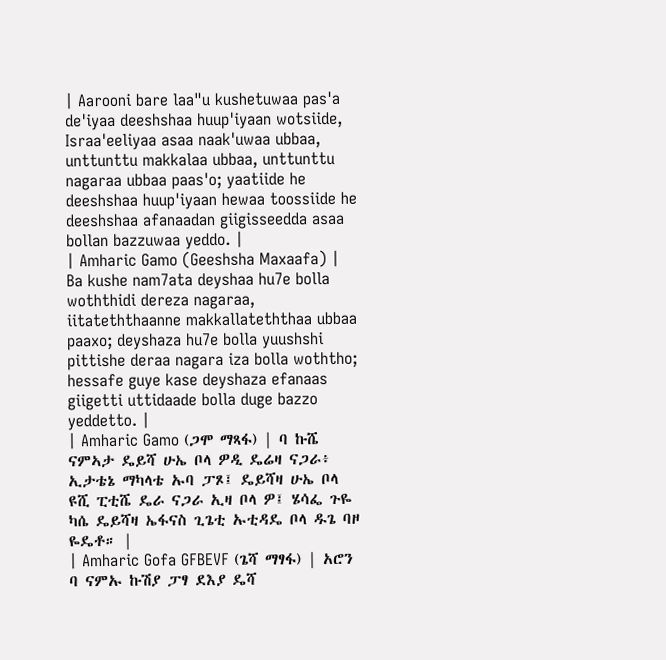| Aarooni bare laa"u kushetuwaa pas'a de'iyaa deeshshaa huup'iyaan wotsiide, Israa'eeliyaa asaa naak'uwaa ubbaa, unttunttu makkalaa ubbaa, unttunttu nagaraa ubbaa paas'o; yaatiide he deeshshaa huup'iyaan hewaa toossiide he deeshshaa afanaadan giigisseedda asaa bollan bazzuwaa yeddo. |
| Amharic Gamo (Geeshsha Maxaafa) | Ba kushe nam7ata deyshaa hu7e bolla woththidi dereza nagaraa, iitateththaanne makkallateththaa ubbaa paaxo; deyshaza hu7e bolla yuushshi pittishe deraa nagara iza bolla woththo; hessafe guye kase deyshaza efanaas giigetti uttidaade bolla duge bazzo yeddetto. |
| Amharic Gamo (ጋሞ ማጻፋ) | ባ ኩሼ ናምኣታ ዴይሻ ሁኤ ቦላ ዎዲ ዴሬዛ ናጋራ፥ ኢታቴኔ ማካላቴ ኡባ ፓጾ፤ ዴይሻዛ ሁኤ ቦላ ዩሺ ፒቲሼ ዴራ ናጋራ ኢዛ ቦላ ዎ፤ ሄሳፌ ጉዬ ካሴ ዴይሻዛ ኤፋናስ ጊጌቲ ኡቲዳዴ ቦላ ዱጌ ባዞ ዬዴቶ። |
| Amharic Gofa GFBEVF (ጌሻ ማፃፋ) | አሮን ባ ናምኡ ኩሽያ ፓፃ ደእያ ዴሻ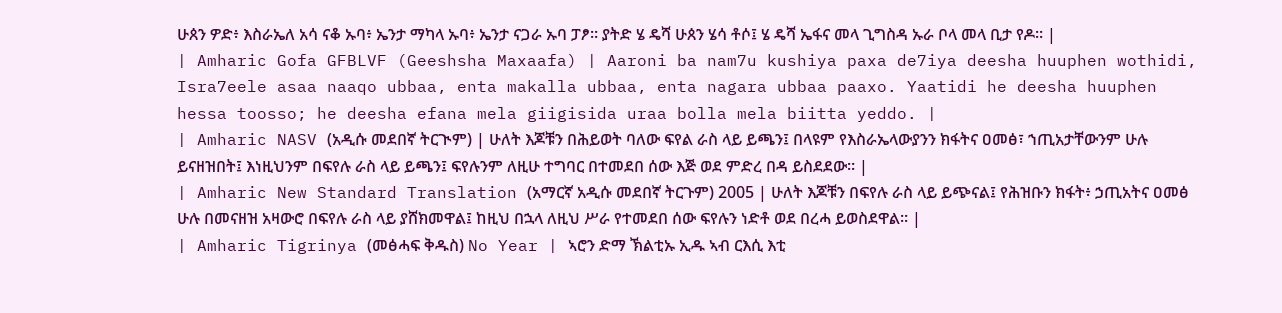ሁጰን ዎድ፥ እስራኤለ አሳ ናቆ ኡባ፥ ኤንታ ማካላ ኡባ፥ ኤንታ ናጋራ ኡባ ፓፆ። ያትድ ሄ ዴሻ ሁጰን ሄሳ ቶሶ፤ ሄ ዴሻ ኤፋና መላ ጊግስዳ ኡራ ቦላ መላ ቢታ የዶ። |
| Amharic Gofa GFBLVF (Geeshsha Maxaafa) | Aaroni ba nam7u kushiya paxa de7iya deesha huuphen wothidi, Isra7eele asaa naaqo ubbaa, enta makalla ubbaa, enta nagara ubbaa paaxo. Yaatidi he deesha huuphen hessa toosso; he deesha efana mela giigisida uraa bolla mela biitta yeddo. |
| Amharic NASV (አዲሱ መደበኛ ትርጒም) | ሁለት እጆቹን በሕይወት ባለው ፍየል ራስ ላይ ይጫን፤ በላዩም የእስራኤላውያንን ክፋትና ዐመፅ፣ ኀጢአታቸውንም ሁሉ ይናዘዝበት፤ እነዚህንም በፍየሉ ራስ ላይ ይጫን፤ ፍየሉንም ለዚሁ ተግባር በተመደበ ሰው እጅ ወደ ምድረ በዳ ይስደደው። |
| Amharic New Standard Translation (አማርኛ አዲሱ መደበኛ ትርጉም) 2005 | ሁለት እጆቹን በፍየሉ ራስ ላይ ይጭናል፤ የሕዝቡን ክፋት፥ ኃጢአትና ዐመፅ ሁሉ በመናዘዝ አዛውሮ በፍየሉ ራስ ላይ ያሸክመዋል፤ ከዚህ በኋላ ለዚህ ሥራ የተመደበ ሰው ፍየሉን ነድቶ ወደ በረሓ ይወስደዋል። |
| Amharic Tigrinya (መፅሓፍ ቅዱስ) No Year | ኣሮን ድማ ኽልቲኡ ኢዱ ኣብ ርእሲ እቲ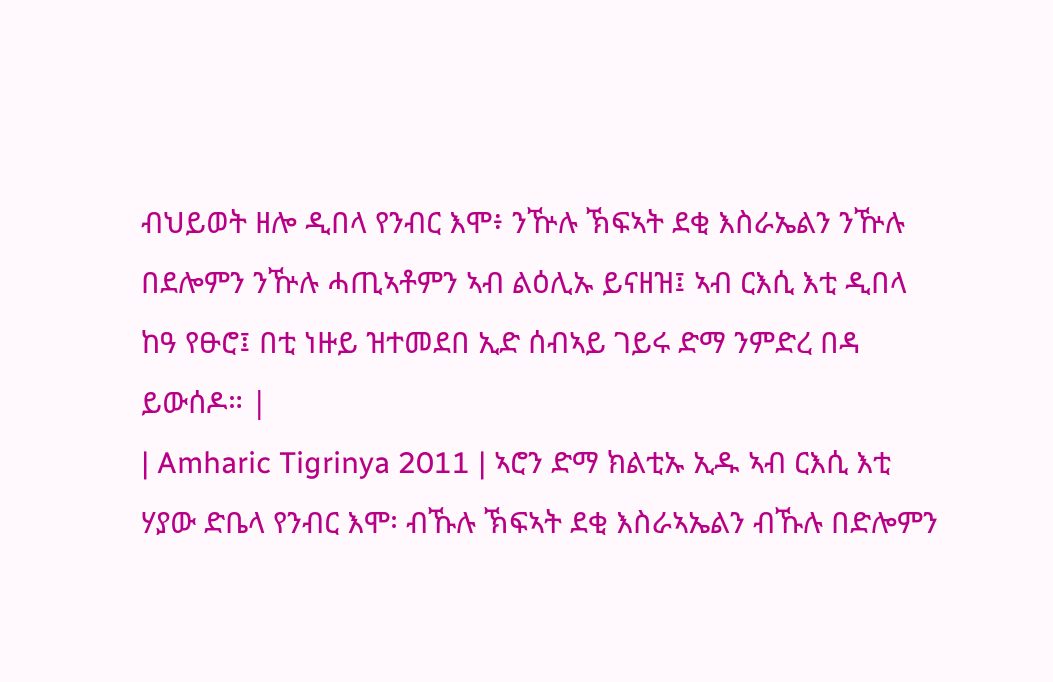ብህይወት ዘሎ ዲበላ የንብር እሞ፥ ንዅሉ ኽፍኣት ደቂ እስራኤልን ንዅሉ በደሎምን ንዅሉ ሓጢኣቶምን ኣብ ልዕሊኡ ይናዘዝ፤ ኣብ ርእሲ እቲ ዲበላ ከዓ የፁሮ፤ በቲ ነዙይ ዝተመደበ ኢድ ሰብኣይ ገይሩ ድማ ንምድረ በዳ ይውሰዶ። |
| Amharic Tigrinya 2011 | ኣሮን ድማ ክልቲኡ ኢዱ ኣብ ርእሲ እቲ ሃያው ድቤላ የንብር እሞ፡ ብኹሉ ኽፍኣት ደቂ እስራኣኤልን ብኹሉ በድሎምን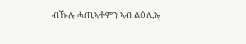ብኹሉ ሓጢኣቶምን ኣብ ልዕሊኡ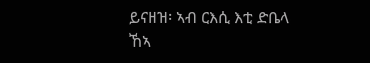ይናዘዝ፡ ኣብ ርእሲ እቲ ድቤላ ኸኣ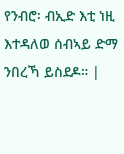የንብሮ፡ ብኢድ እቲ ነዚ እተዳለወ ሰብኣይ ድማ ንበረኻ ይስደዶ። |